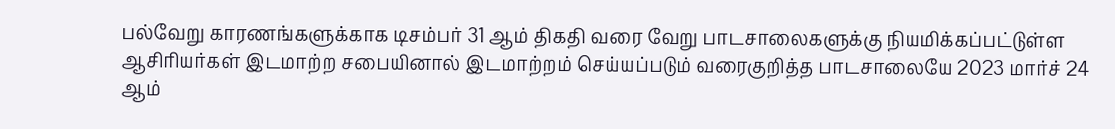பல்வேறு காரணங்களுக்காக டிசம்பர் 31 ஆம் திகதி வரை வேறு பாடசாலைகளுக்கு நியமிக்கப்பட்டுள்ள ஆசிரியர்கள் இடமாற்ற சபையினால் இடமாற்றம் செய்யப்படும் வரைகுறித்த பாடசாலையே 2023 மார்ச் 24 ஆம்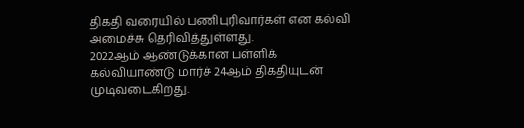திகதி வரையில் பணிபுரிவார்கள் என கல்வி அமைச்சு தெரிவித்துள்ளது.
2022ஆம் ஆண்டுக்கான பள்ளிக் கல்வியாண்டு மார்ச் 24ஆம் திகதியுடன் முடிவடைகிறது.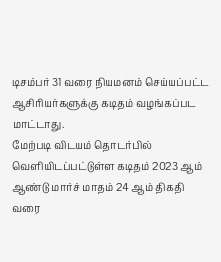டிசம்பர் 31 வரை நியமனம் செய்யப்பட்ட ஆசிரியர்களுக்கு கடிதம் வழங்கப்பட மாட்டாது.
மேற்படி விடயம் தொடர்பில் வெளியிடப்பட்டுள்ள கடிதம் 2023 ஆம் ஆண்டு மார்ச் மாதம் 24 ஆம் திகதி வரை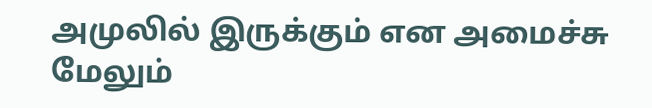அமுலில் இருக்கும் என அமைச்சு மேலும்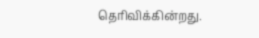தெரிவிக்கின்றது.